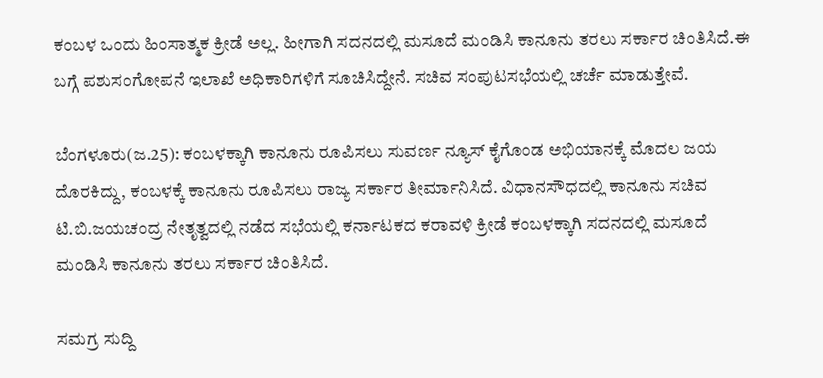ಕಂಬಳ ಒಂದು ಹಿಂಸಾತ್ಮಕ ಕ್ರೀಡೆ ಅಲ್ಲ. ಹೀಗಾಗಿ ಸದನದಲ್ಲಿ ಮಸೂದೆ ಮಂಡಿಸಿ ಕಾನೂನು ತರಲು ಸರ್ಕಾರ ಚಿಂತಿಸಿದೆ.ಈ ಬಗ್ಗೆ ಪಶುಸಂಗೋಪನೆ ಇಲಾಖೆ ಅಧಿಕಾರಿಗಳಿಗೆ ಸೂಚಿಸಿದ್ದೇನೆ. ಸಚಿವ ಸಂಪುಟಸಭೆಯಲ್ಲಿ ಚರ್ಚೆ ಮಾಡುತ್ತೇವೆ.

ಬೆಂಗಳೂರು(ಜ.25): ಕಂಬಳಕ್ಕಾಗಿ ಕಾನೂನು ರೂಪಿಸಲು ಸುವರ್ಣ ನ್ಯೂಸ್ ಕೈಗೊಂಡ ಅಭಿಯಾನಕ್ಕೆ ಮೊದಲ ಜಯ ದೊರಕಿದ್ದು, ಕಂಬಳಕ್ಕೆ ಕಾನೂನು ರೂಪಿಸಲು ರಾಜ್ಯ ಸರ್ಕಾರ ತೀರ್ಮಾನಿಸಿದೆ. ವಿಧಾನಸೌಧದಲ್ಲಿ ಕಾನೂನು ಸಚಿವ ಟಿ.ಬಿ.ಜಯಚಂದ್ರ ನೇತೃತ್ವದಲ್ಲಿ ನಡೆದ ಸಭೆಯಲ್ಲಿ ಕರ್ನಾಟಕದ ಕರಾವಳಿ ಕ್ರೀಡೆ ಕಂಬಳಕ್ಕಾಗಿ ಸದನದಲ್ಲಿ ಮಸೂದೆ ಮಂಡಿಸಿ ಕಾನೂನು ತರಲು ಸರ್ಕಾರ ಚಿಂತಿಸಿದೆ.

ಸಮಗ್ರ ಸುದ್ದಿ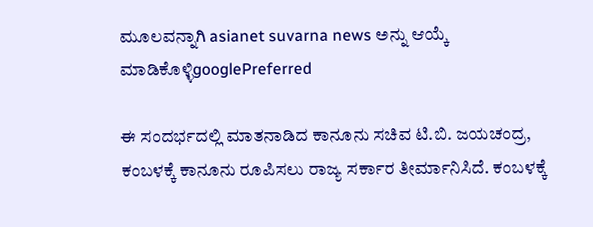ಮೂಲವನ್ನಾಗಿ asianet suvarna news ಅನ್ನು ಆಯ್ಕೆ ಮಾಡಿಕೊಳ್ಳಿgooglePreferred

ಈ ಸಂದರ್ಭದಲ್ಲಿ ಮಾತನಾಡಿದ ಕಾನೂನು ಸಚಿವ ಟಿ.ಬಿ. ಜಯಚಂದ್ರ, ಕಂಬಳಕ್ಕೆ ಕಾನೂನು ರೂಪಿಸಲು ರಾಜ್ಯ ಸರ್ಕಾರ ತೀರ್ಮಾನಿಸಿದೆ. ಕಂಬಳಕ್ಕೆ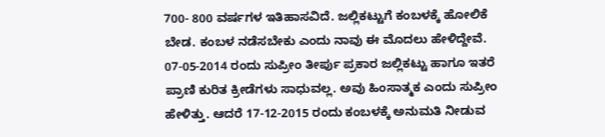700- 800 ವರ್ಷಗಳ ಇತಿಹಾಸವಿದೆ. ಜಲ್ಲಿಕಟ್ಟುಗೆ ಕಂಬಳಕ್ಕೆ ಹೋಲಿಕೆ ಬೇಡ. ಕಂಬಳ ನಡೆಸಬೇಕು ಎಂದು ನಾವು ಈ ಮೊದಲು ಹೇಳಿದ್ದೇವೆ. 07-05-2014 ರಂದು ಸುಪ್ರೀಂ ತೀರ್ಪು ಪ್ರಕಾರ ಜಲ್ಲಿಕಟ್ಟು ಹಾಗೂ ಇತರೆ ಪ್ರಾಣಿ ಕುರಿತ ಕ್ರೀಡೆಗಳು ಸಾಧುವಲ್ಲ. ಅವು ಹಿಂಸಾತ್ಮಕ ಎಂದು ಸುಪ್ರೀಂ ಹೇಳಿತ್ತು. ಆದರೆ 17-12-2015 ರಂದು ಕಂಬಳಕ್ಕೆ ಅನುಮತಿ ನೀಡುವ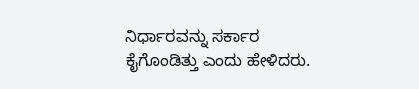ನಿರ್ಧಾರವನ್ನು ಸರ್ಕಾರ ಕೈಗೊಂಡಿತ್ತು ಎಂದು ಹೇಳಿದರು.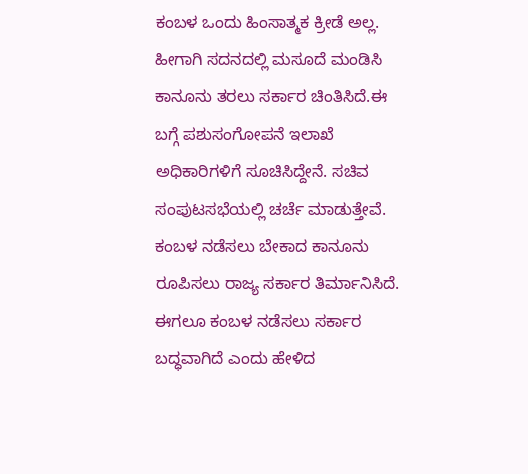ಕಂಬಳ ಒಂದು ಹಿಂಸಾತ್ಮಕ ಕ್ರೀಡೆ ಅಲ್ಲ. ಹೀಗಾಗಿ ಸದನದಲ್ಲಿ ಮಸೂದೆ ಮಂಡಿಸಿ ಕಾನೂನು ತರಲು ಸರ್ಕಾರ ಚಿಂತಿಸಿದೆ.ಈ ಬಗ್ಗೆ ಪಶುಸಂಗೋಪನೆ ಇಲಾಖೆ ಅಧಿಕಾರಿಗಳಿಗೆ ಸೂಚಿಸಿದ್ದೇನೆ. ಸಚಿವ ಸಂಪುಟಸಭೆಯಲ್ಲಿ ಚರ್ಚೆ ಮಾಡುತ್ತೇವೆ. ಕಂಬಳ ನಡೆಸಲು ಬೇಕಾದ ಕಾನೂನು ರೂಪಿಸಲು ರಾಜ್ಯ ಸರ್ಕಾರ ತಿರ್ಮಾನಿಸಿದೆ. ಈಗಲೂ ಕಂಬಳ ನಡೆಸಲು ಸರ್ಕಾರ ಬದ್ಧವಾಗಿದೆ ಎಂದು ಹೇಳಿದ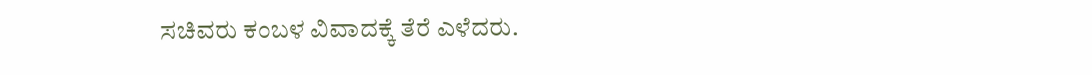ಸಚಿವರು ಕಂಬಳ ವಿವಾದಕ್ಕೆ ತೆರೆ ಎಳೆದರು.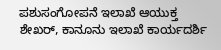ಪಶುಸಂಗೋಪನೆ ಇಲಾಖೆ ಆಯುಕ್ತ ಶೇಖರ್, ಕಾನೂನು ಇಲಾಖೆ ಕಾರ್ಯದರ್ಶಿ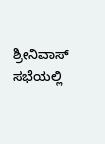ಶ್ರೀನಿವಾಸ್ ಸಭೆಯಲ್ಲಿ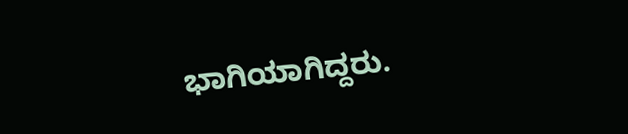ಭಾಗಿಯಾಗಿದ್ದರು.